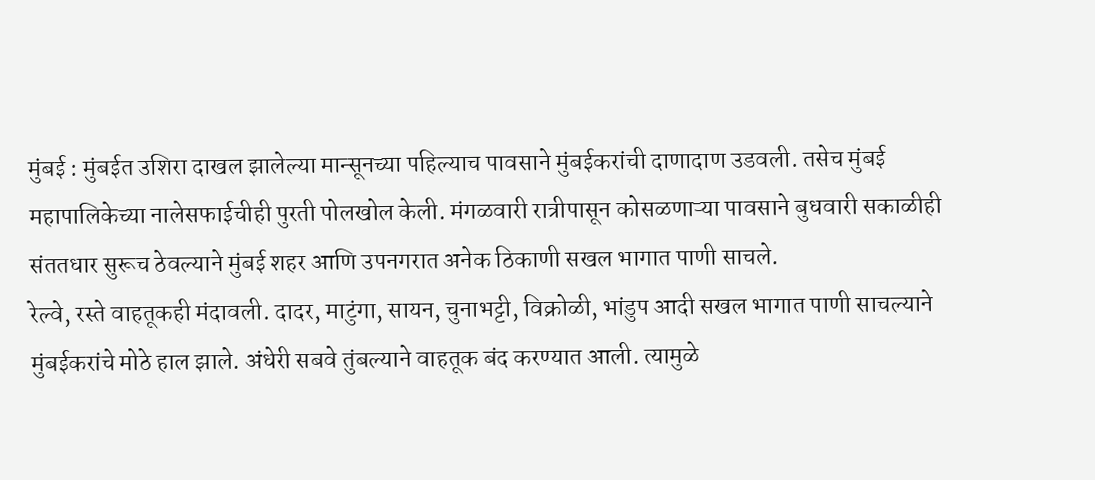मुंबई : मुंबईत उशिरा दाखल झालेल्या मान्सूनच्या पहिल्याच पावसाने मुंबईकरांची दाणादाण उडवली. तसेच मुंबई महापालिकेच्या नालेसफाईचीही पुरती पोलखोल केली. मंगळवारी रात्रीपासून कोसळणाऱ्या पावसाने बुधवारी सकाळीही संततधार सुरूच ठेवल्याने मुंबई शहर आणि उपनगरात अनेक ठिकाणी सखल भागात पाणी साचले.
रेल्वे, रस्ते वाहतूकही मंदावली. दादर, माटुंगा, सायन, चुनाभट्टी, विक्रोळी, भांडुप आदी सखल भागात पाणी साचल्याने मुंबईकरांचे मोठे हाल झाले. अंधेरी सबवे तुंबल्याने वाहतूक बंद करण्यात आली. त्यामुळे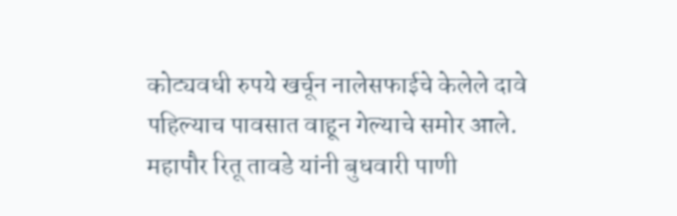कोट्यवधी रुपये खर्चून नालेसफाईचे केलेले दावे पहिल्याच पावसात वाहून गेल्याचे समोर आले.
महापौर रितू तावडे यांनी बुधवारी पाणी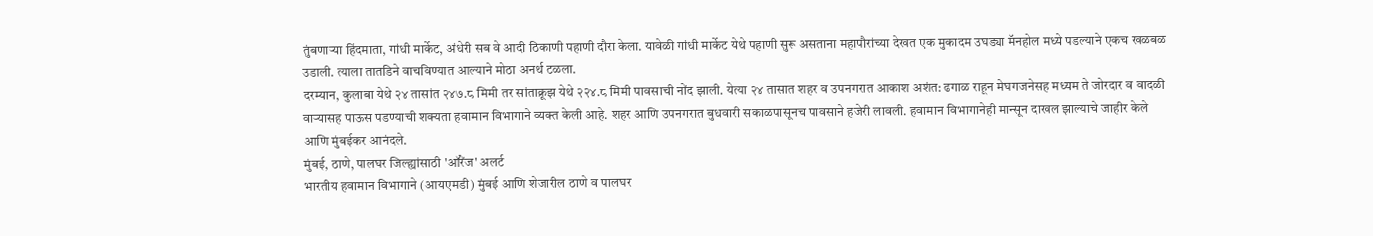तुंबणाऱ्या हिंदमाता, गांधी मार्केट, अंधेरी सब वे आदी ठिकाणी पहाणी दौरा केला. यावेळी गांधी मार्केट येथे पहाणी सुरू असताना महापौरांच्या देखत एक मुकादम उघड्या मॅनहोल मध्ये पडल्याने एकच खळबळ उडाली. त्याला तातडिने वाचविण्यात आल्याने मोठा अनर्थ टळला.
दरम्यान, कुलाबा येथे २४ तासांत २४७.८ मिमी तर सांताक्रूझ येथे २२४.८ मिमी पावसाची नोंद झाली. येत्या २४ तासात शहर व उपनगरात आकाश अशंत: ढगाळ राहून मेघगजनेसह मध्यम ते जोरदार व वादळी वाऱ्यासह पाऊस पडण्याची शक्यता हवामान विभागाने व्यक्त केली आहे. शहर आणि उपनगरात बुधवारी सकाळपासूनच पावसाने हजेरी लावली. हवामान विभागानेही मान्सून दाखल झाल्याचे जाहीर केले आणि मुंबईकर आनंदले.
मुंबई, ठाणे, पालघर जिल्ह्यांसाठी 'ऑरेंज' अलर्ट
भारतीय हवामान विभागाने (आयएमडी) मुंबई आणि शेजारील ठाणे व पालघर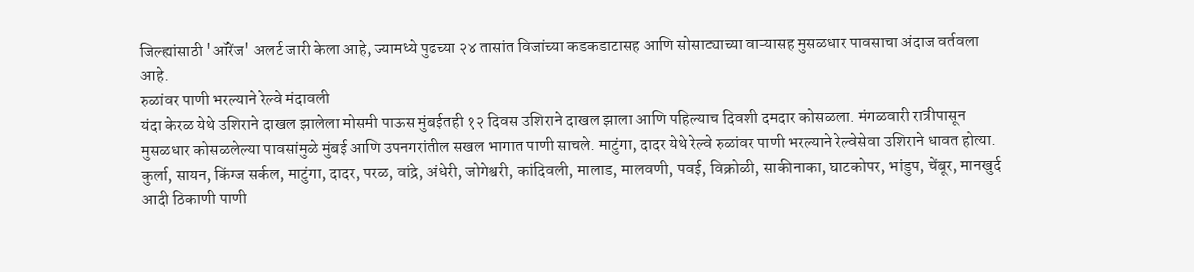जिल्ह्यांसाठी 'ऑरेंज' अलर्ट जारी केला आहे, ज्यामध्ये पुढच्या २४ तासांत विजांच्या कडकडाटासह आणि सोसाट्याच्या वाऱ्यासह मुसळधार पावसाचा अंदाज वर्तवला आहे.
रुळांवर पाणी भरल्याने रेल्वे मंदावली
यंदा केरळ येथे उशिराने दाखल झालेला मोसमी पाऊस मुंबईतही १२ दिवस उशिराने दाखल झाला आणि पहिल्याच दिवशी दमदार कोसळला. मंगळवारी रात्रीपासून मुसळधार कोसळलेल्या पावसांमुळे मुंबई आणि उपनगरांतील सखल भागात पाणी साचले. माटुंगा, दादर येथे रेल्वे रुळांवर पाणी भरल्याने रेल्वेसेवा उशिराने धावत होत्या. कुर्ला, सायन, किंग्ज सर्कल, माटुंगा, दादर, परळ, वांद्रे, अंधेरी, जोगेश्वरी, कांदिवली, मालाड, मालवणी, पवई, विक्रोळी, साकीनाका, घाटकोपर, भांडुप, चेंबूर, मानखुर्द आदी ठिकाणी पाणी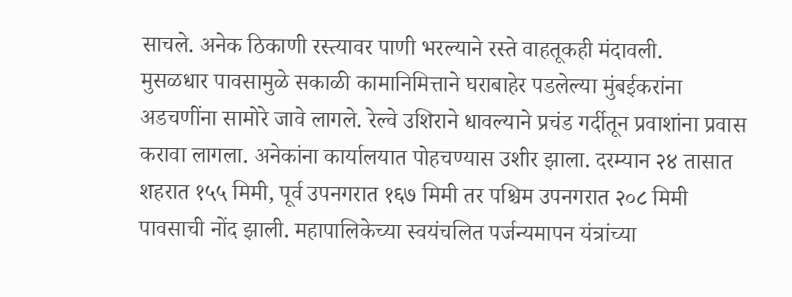साचले. अनेक ठिकाणी रस्त्यावर पाणी भरल्याने रस्ते वाहतूकही मंदावली.
मुसळधार पावसामुळे सकाळी कामानिमित्ताने घराबाहेर पडलेल्या मुंबईकरांना अडचणींना सामोरे जावे लागले. रेल्वे उशिराने धावल्याने प्रचंड गर्दीतून प्रवाशांना प्रवास करावा लागला. अनेकांना कार्यालयात पोहचण्यास उशीर झाला. दरम्यान २४ तासात शहरात १५५ मिमी, पूर्व उपनगरात १६७ मिमी तर पश्चिम उपनगरात २०८ मिमी पावसाची नोंद झाली. महापालिकेच्या स्वयंचलित पर्जन्यमापन यंत्रांच्या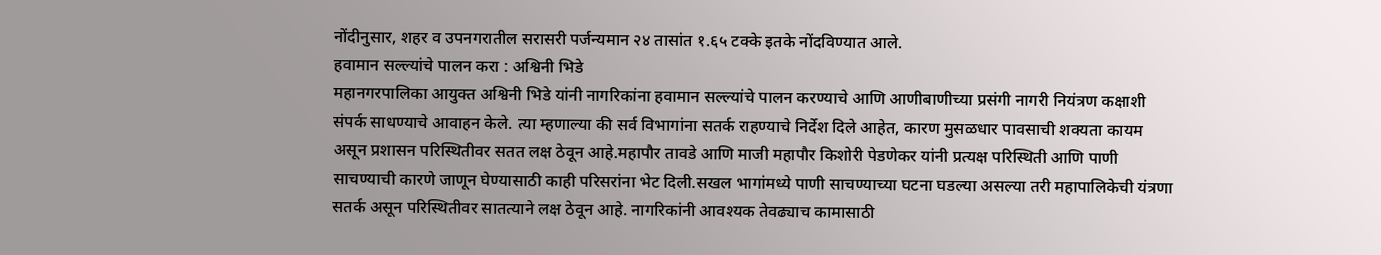नोंदीनुसार, शहर व उपनगरातील सरासरी पर्जन्यमान २४ तासांत १.६५ टक्के इतके नोंदविण्यात आले.
हवामान सल्ल्यांचे पालन करा : अश्विनी भिडे
महानगरपालिका आयुक्त अश्विनी भिडे यांनी नागरिकांना हवामान सल्ल्यांचे पालन करण्याचे आणि आणीबाणीच्या प्रसंगी नागरी नियंत्रण कक्षाशी संपर्क साधण्याचे आवाहन केले. त्या म्हणाल्या की सर्व विभागांना सतर्क राहण्याचे निर्देश दिले आहेत, कारण मुसळधार पावसाची शक्यता कायम असून प्रशासन परिस्थितीवर सतत लक्ष ठेवून आहे.महापौर तावडे आणि माजी महापौर किशोरी पेडणेकर यांनी प्रत्यक्ष परिस्थिती आणि पाणी साचण्याची कारणे जाणून घेण्यासाठी काही परिसरांना भेट दिली.सखल भागांमध्ये पाणी साचण्याच्या घटना घडल्या असल्या तरी महापालिकेची यंत्रणा सतर्क असून परिस्थितीवर सातत्याने लक्ष ठेवून आहे. नागरिकांनी आवश्यक तेवढ्याच कामासाठी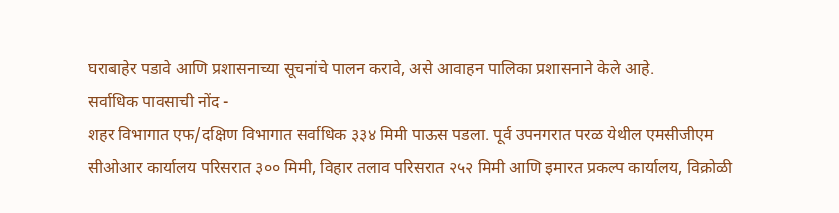घराबाहेर पडावे आणि प्रशासनाच्या सूचनांचे पालन करावे, असे आवाहन पालिका प्रशासनाने केले आहे.
सर्वाधिक पावसाची नोंद -
शहर विभागात एफ/दक्षिण विभागात सर्वाधिक ३३४ मिमी पाऊस पडला. पूर्व उपनगरात परळ येथील एमसीजीएम सीओआर कार्यालय परिसरात ३०० मिमी, विहार तलाव परिसरात २५२ मिमी आणि इमारत प्रकल्प कार्यालय, विक्रोळी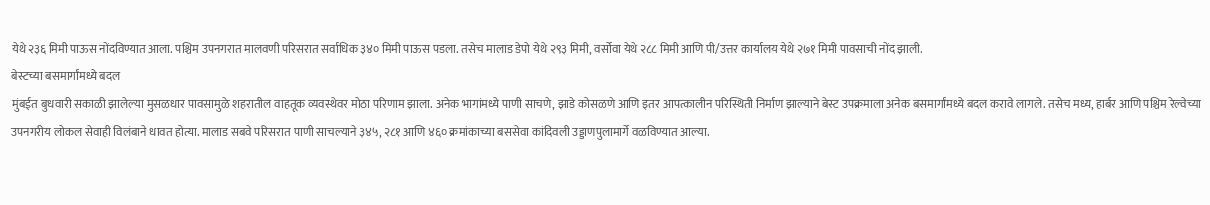येथे २३६ मिमी पाऊस नोंदविण्यात आला. पश्चिम उपनगरात मालवणी परिसरात सर्वाधिक ३४० मिमी पाऊस पडला. तसेच मालाड डेपो येथे २९३ मिमी, वर्सोवा येथे २८८ मिमी आणि पी/उत्तर कार्यालय येथे २७१ मिमी पावसाची नोंद झाली.
बेस्टच्या बसमार्गांमध्ये बदल
मुंबईत बुधवारी सकाळी झालेल्या मुसळधार पावसामुळे शहरातील वाहतूक व्यवस्थेवर मोठा परिणाम झाला. अनेक भागांमध्ये पाणी साचणे, झाडे कोसळणे आणि इतर आपत्कालीन परिस्थिती निर्माण झाल्याने बेस्ट उपक्रमाला अनेक बसमार्गांमध्ये बदल करावे लागले. तसेच मध्य, हार्बर आणि पश्चिम रेल्वेच्या उपनगरीय लोकल सेवाही विलंबाने धावत होत्या. मालाड सबवे परिसरात पाणी साचल्याने ३४५, २८१ आणि ४६० क्रमांकाच्या बससेवा कांदिवली उड्डाणपुलामार्गे वळविण्यात आल्या.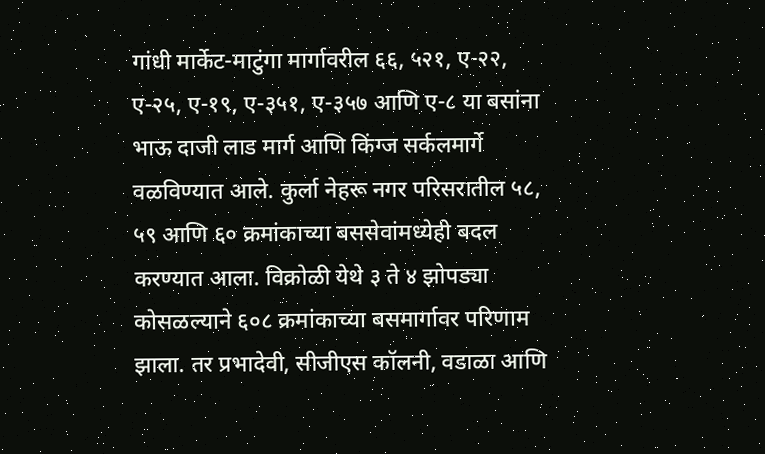गांधी मार्केट-माटुंगा मार्गावरील ६६, ५२१, ए-२२, ए-२५, ए-१९, ए-३५१, ए-३५७ आणि ए-८ या बसांना भाऊ दाजी लाड मार्ग आणि किंग्ज सर्कलमार्गे वळविण्यात आले. कुर्ला नेहरू नगर परिसरातील ५८, ५९ आणि ६० क्रमांकाच्या बससेवांमध्येही बदल करण्यात आला. विक्रोळी येथे ३ ते ४ झोपड्या कोसळल्याने ६०८ क्रमांकाच्या बसमार्गावर परिणाम झाला. तर प्रभादेवी, सीजीएस कॉलनी, वडाळा आणि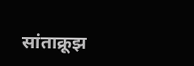सांताक्रूझ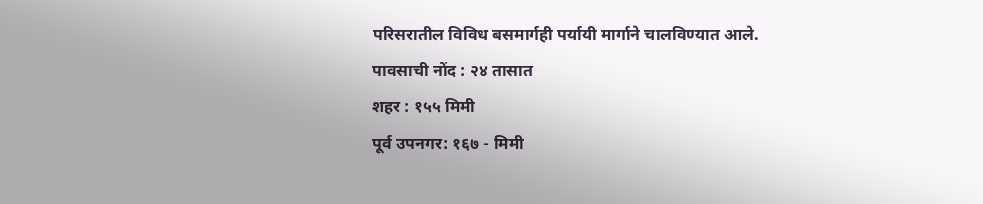परिसरातील विविध बसमार्गही पर्यायी मार्गाने चालविण्यात आले.
पावसाची नोंद : २४ तासात
शहर : १५५ मिमी
पूर्व उपनगर: १६७ - मिमी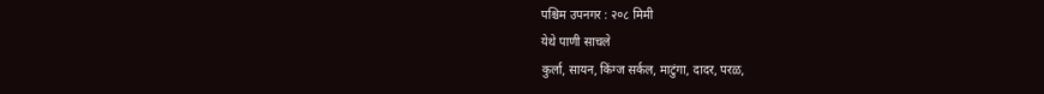पश्चिम उपनगर : २०८ मिमी
येथे पाणी साचले
कुर्ला, सायन, किंग्ज सर्कल, माटुंगा, दादर, परळ,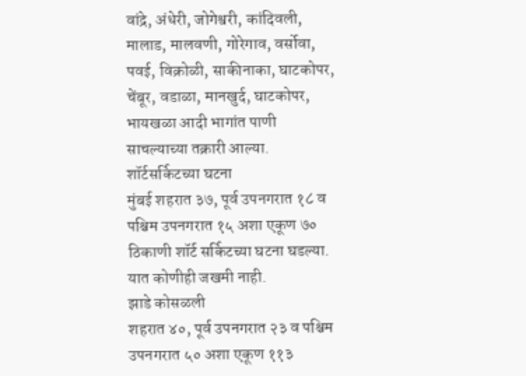वांद्रे, अंधेरी, जोगेश्वरी, कांदिवली, मालाड, मालवणी, गोरेगाव, वर्सोवा, पवई, विक्रोळी, साकीनाका, घाटकोपर, चेंबूर, वडाळा, मानखुर्द, घाटकोपर, भायखळा आदी भागांत पाणी साचल्याच्या तक्रारी आल्या.
शॉर्टसर्किटच्या घटना
मुंबई शहरात ३७, पूर्व उपनगरात १८ व पश्चिम उपनगरात १५ अशा एकूण ७० ठिकाणी शॉर्ट सर्किटच्या घटना घडल्या. यात कोणीही जखमी नाही.
झाडे कोसळली
शहरात ४०, पूर्व उपनगरात २३ व पश्चिम उपनगरात ५० अशा एकूण ११३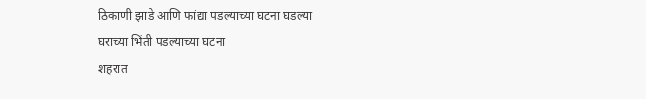ठिकाणी झाडे आणि फांद्या पडल्याच्या घटना घडल्या
घराच्या भिंती पडल्याच्या घटना
शहरात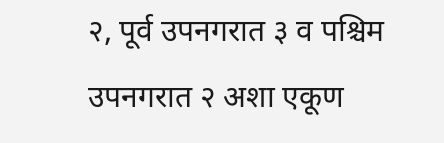२, पूर्व उपनगरात ३ व पश्चिम उपनगरात २ अशा एकूण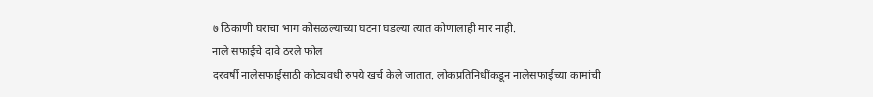७ ठिकाणी घराचा भाग कोसळल्याच्या घटना घडल्या त्यात कोणालाही मार नाही.
नाले सफाईचे दावे ठरले फोल
दरवर्षी नालेसफाईसाठी कोट्यवधी रुपये खर्च केले जातात. लोकप्रतिनिधींकडून नालेसफाईच्या कामांची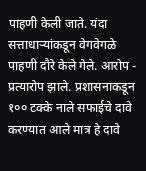पाहणी केली जाते. यंदा सत्ताधाऱ्यांकडून वेगवेगळे पाहणी दौरे केले गेले. आरोप - प्रत्यारोप झाले. प्रशासनाकडून १०० टक्के नाले सफाईचे दावे करण्यात आले मात्र हे दावे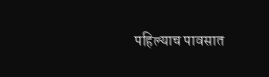पहिल्याच पावसात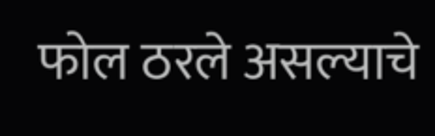फोल ठरले असल्याचे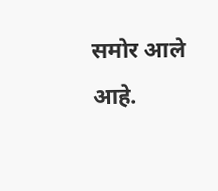समोर आले आहे.